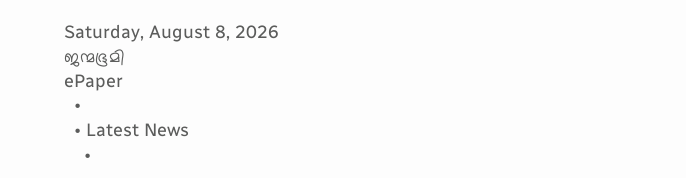Saturday, August 8, 2026
ജന്മഭൂമി
ePaper
  •
  • Latest News
    •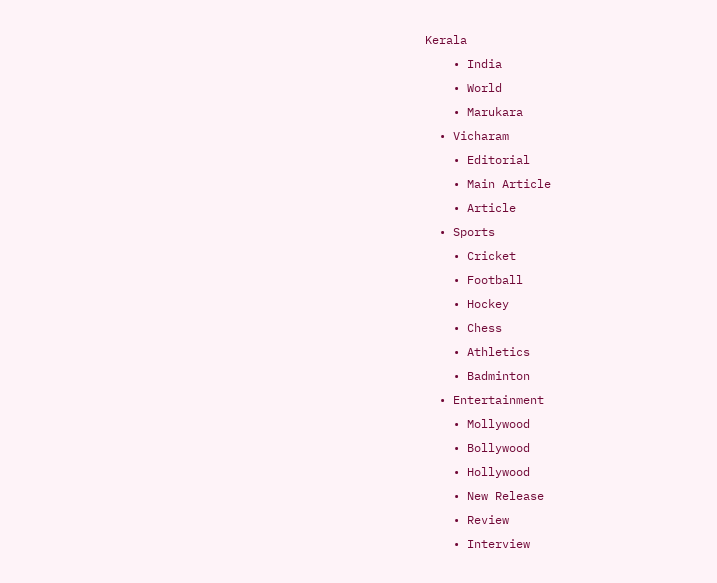Kerala
    • India
    • World
    • Marukara
  • Vicharam
    • Editorial
    • Main Article
    • Article
  • Sports
    • Cricket
    • Football
    • Hockey
    • Chess
    • Athletics
    • Badminton
  • Entertainment
    • Mollywood
    • Bollywood
    • Hollywood
    • New Release
    • Review
    • Interview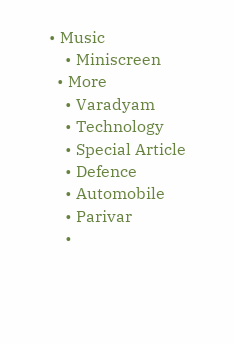• Music
    • Miniscreen
  • More
    • Varadyam
    • Technology
    • Special Article
    • Defence
    • Automobile
    • Parivar
    •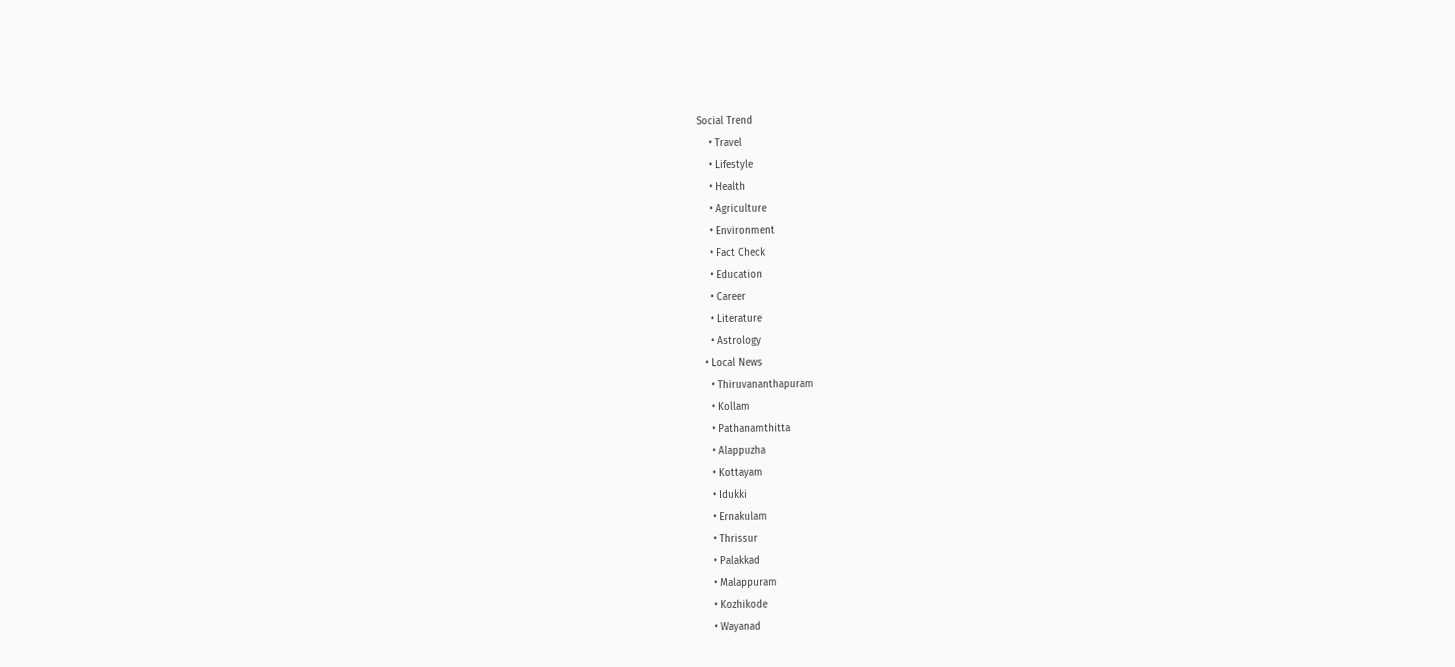Social Trend
    • Travel
    • Lifestyle
    • Health
    • Agriculture
    • Environment
    • Fact Check
    • Education
    • Career
    • Literature
    • Astrology
  • Local News
    • Thiruvananthapuram
    • Kollam
    • Pathanamthitta
    • Alappuzha
    • Kottayam
    • Idukki
    • Ernakulam
    • Thrissur
    • Palakkad
    • Malappuram
    • Kozhikode
    • Wayanad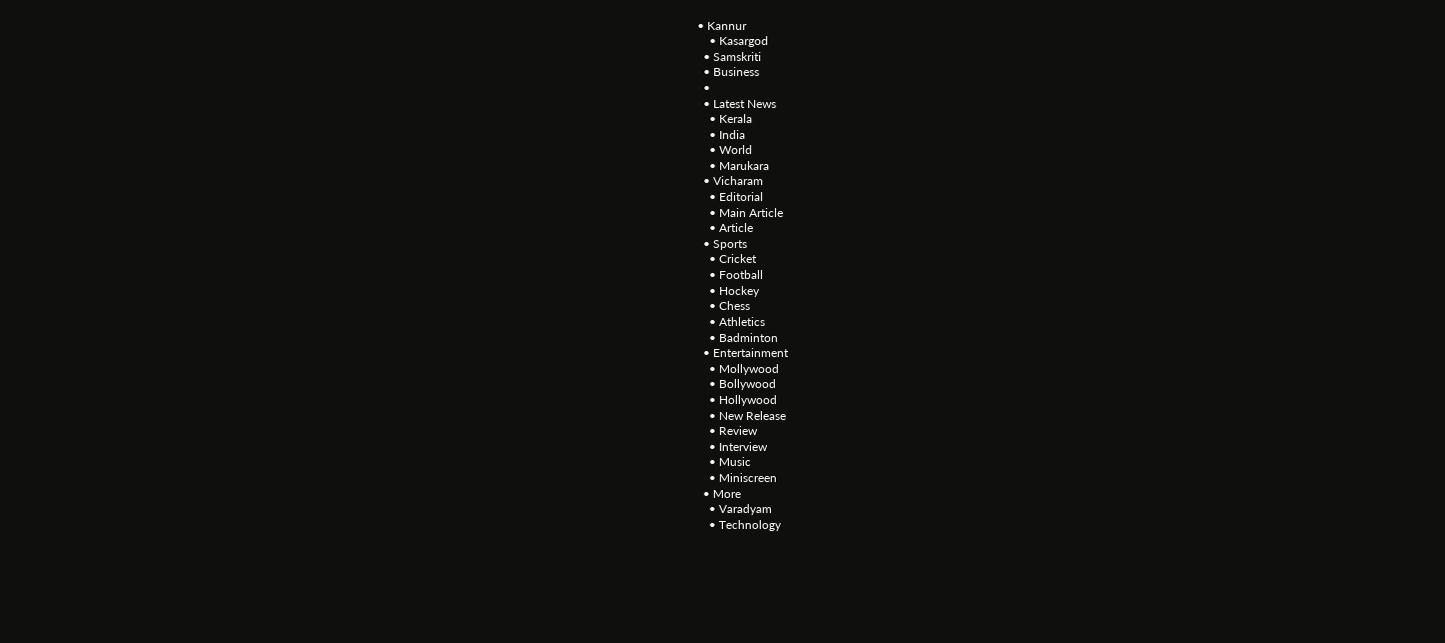• Kannur
    • Kasargod
  • Samskriti
  • Business
  •
  • Latest News
    • Kerala
    • India
    • World
    • Marukara
  • Vicharam
    • Editorial
    • Main Article
    • Article
  • Sports
    • Cricket
    • Football
    • Hockey
    • Chess
    • Athletics
    • Badminton
  • Entertainment
    • Mollywood
    • Bollywood
    • Hollywood
    • New Release
    • Review
    • Interview
    • Music
    • Miniscreen
  • More
    • Varadyam
    • Technology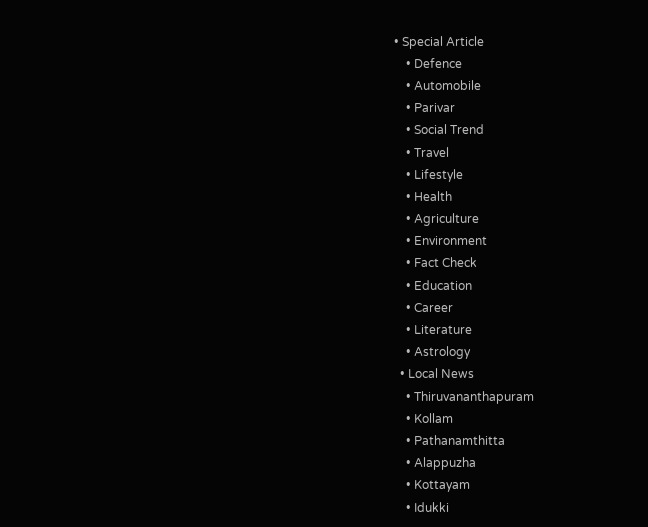• Special Article
    • Defence
    • Automobile
    • Parivar
    • Social Trend
    • Travel
    • Lifestyle
    • Health
    • Agriculture
    • Environment
    • Fact Check
    • Education
    • Career
    • Literature
    • Astrology
  • Local News
    • Thiruvananthapuram
    • Kollam
    • Pathanamthitta
    • Alappuzha
    • Kottayam
    • Idukki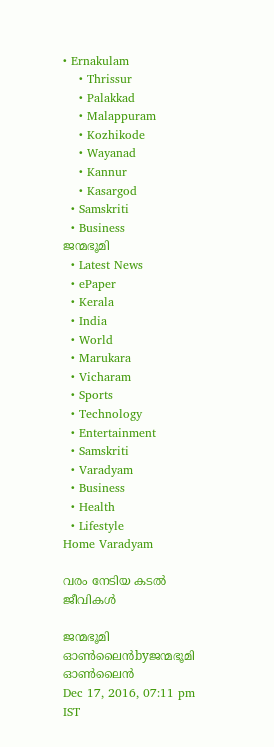• Ernakulam
    • Thrissur
    • Palakkad
    • Malappuram
    • Kozhikode
    • Wayanad
    • Kannur
    • Kasargod
  • Samskriti
  • Business
ജന്മഭൂമി
  • Latest News
  • ePaper
  • Kerala
  • India
  • World
  • Marukara
  • Vicharam
  • Sports
  • Technology
  • Entertainment
  • Samskriti
  • Varadyam
  • Business
  • Health
  • Lifestyle
Home Varadyam

വരം നേടിയ കടല്‍ ജീവികള്‍

ജന്മഭൂമി ഓണ്‍ലൈന്‍byജന്മഭൂമി ഓണ്‍ലൈന്‍
Dec 17, 2016, 07:11 pm IST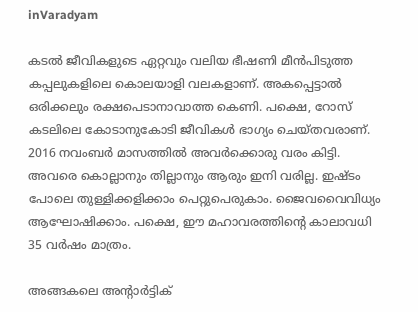inVaradyam

കടല്‍ ജീവികളുടെ ഏറ്റവും വലിയ ഭീഷണി മീന്‍പിടുത്ത കപ്പലുകളിലെ കൊലയാളി വലകളാണ്. അകപ്പെട്ടാല്‍ ഒരിക്കലും രക്ഷപെടാനാവാത്ത കെണി. പക്ഷെ, റോസ് കടലിലെ കോടാനുകോടി ജീവികള്‍ ഭാഗ്യം ചെയ്തവരാണ്. 2016 നവംബര്‍ മാസത്തില്‍ അവര്‍ക്കൊരു വരം കിട്ടി. അവരെ കൊല്ലാനും തില്ലാനും ആരും ഇനി വരില്ല. ഇഷ്ടം പോലെ തുള്ളിക്കളിക്കാം പെറ്റുപെരുകാം. ജൈവവൈവിധ്യം ആഘോഷിക്കാം. പക്ഷെ, ഈ മഹാവരത്തിന്റെ കാലാവധി 35 വര്‍ഷം മാത്രം.

അങ്ങകലെ അന്റാര്‍ട്ടിക്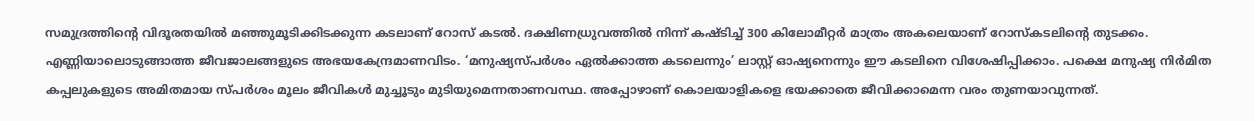സമുദ്രത്തിന്റെ വിദൂരതയില്‍ മഞ്ഞുമൂടിക്കിടക്കുന്ന കടലാണ് റോസ് കടല്‍. ദക്ഷിണധ്രുവത്തില്‍ നിന്ന് കഷ്ടിച്ച് 300 കിലോമീറ്റര്‍ മാത്രം അകലെയാണ് റോസ്‌കടലിന്റെ തുടക്കം. എണ്ണിയാലൊടുങ്ങാത്ത ജീവജാലങ്ങളുടെ അഭയകേന്ദ്രമാണവിടം. ‘മനുഷ്യസ്പര്‍ശം ഏല്‍ക്കാത്ത കടലെന്നും’ ലാസ്റ്റ് ഓഷ്യനെന്നും ഈ കടലിനെ വിശേഷിപ്പിക്കാം. പക്ഷെ മനുഷ്യ നിര്‍മിത കപ്പലുകളുടെ അമിതമായ സ്പര്‍ശം മൂലം ജീവികള്‍ മുച്ചൂടും മുടിയുമെന്നതാണവസ്ഥ. അപ്പോഴാണ് കൊലയാളികളെ ഭയക്കാതെ ജീവിക്കാമെന്ന വരം തുണയാവുന്നത്.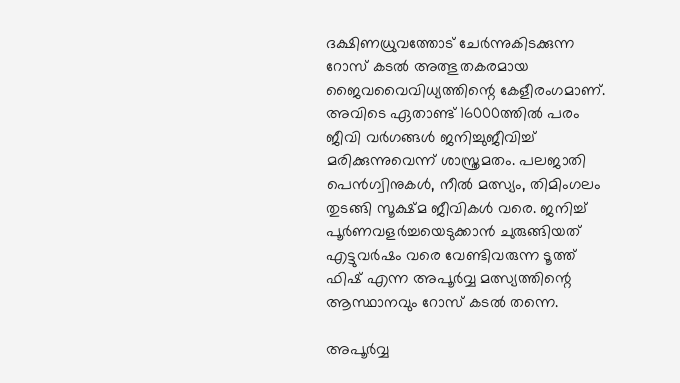ദക്ഷിണധ്രുവത്തോട് ചേര്‍ന്നുകിടക്കുന്ന റോസ് കടല്‍ അത്ഭുതകരമായ ജൈവവൈവിധ്യത്തിന്റെ കേളീരംഗമാണ്. അവിടെ ഏതാണ്ട് 16000ത്തില്‍ പരം ജീവി വര്‍ഗങ്ങള്‍ ജനിച്ചുജീവിച്ച് മരിക്കുന്നുവെന്ന് ശാസ്ത്രമതം. പലജാതി പെന്‍ഗ്വിനുകള്‍, നീല്‍ മത്സ്യം, തിമിംഗലം തുടങ്ങി സൂക്ഷ്മ ജീവികള്‍ വരെ. ജനിച്ച് പൂര്‍ണവളര്‍ച്ചയെടുക്കാന്‍ ചുരുങ്ങിയത് എട്ടുവര്‍ഷം വരെ വേണ്ടിവരുന്ന ടൂത്ത് ഫിഷ് എന്ന അപൂര്‍വ്വ മത്സ്യത്തിന്റെ ആസ്ഥാനവും റോസ് കടല്‍ തന്നെ.

അപൂര്‍വ്വ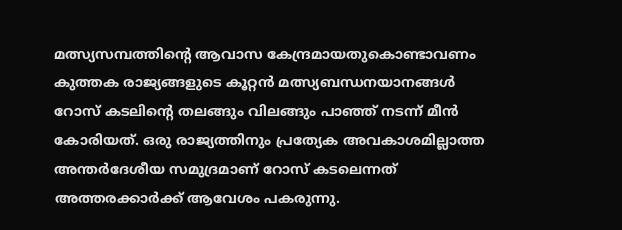മത്സ്യസമ്പത്തിന്റെ ആവാസ കേന്ദ്രമായതുകൊണ്ടാവണം കുത്തക രാജ്യങ്ങളുടെ കൂറ്റന്‍ മത്സ്യബന്ധനയാനങ്ങള്‍ റോസ് കടലിന്റെ തലങ്ങും വിലങ്ങും പാഞ്ഞ് നടന്ന് മീന്‍ കോരിയത്. ഒരു രാജ്യത്തിനും പ്രത്യേക അവകാശമില്ലാത്ത അന്തര്‍ദേശീയ സമുദ്രമാണ് റോസ് കടലെന്നത് അത്തരക്കാര്‍ക്ക് ആവേശം പകരുന്നു.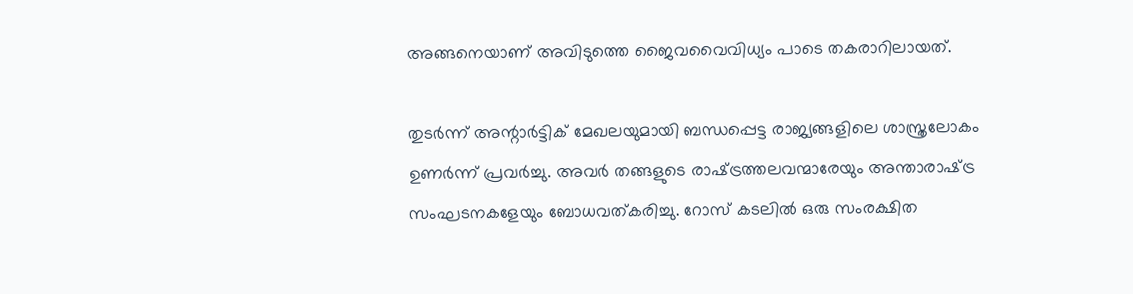അങ്ങനെയാണ് അവിടുത്തെ ജൈവവൈവിധ്യം പാടെ തകരാറിലായത്.

തുടര്‍ന്ന് അന്റാര്‍ട്ടിക് മേഖലയുമായി ബന്ധപ്പെട്ട രാജ്യങ്ങളിലെ ശാസ്ത്രലോകം ഉണര്‍ന്ന് പ്രവര്‍ച്ചു. അവര്‍ തങ്ങളുടെ രാഷ്‌ട്രത്തലവന്മാരേയും അന്താരാഷ്‌ട്ര സംഘടനകളേയും ബോധവത്കരിച്ചു. റോസ് കടലില്‍ ഒരു സംരക്ഷിത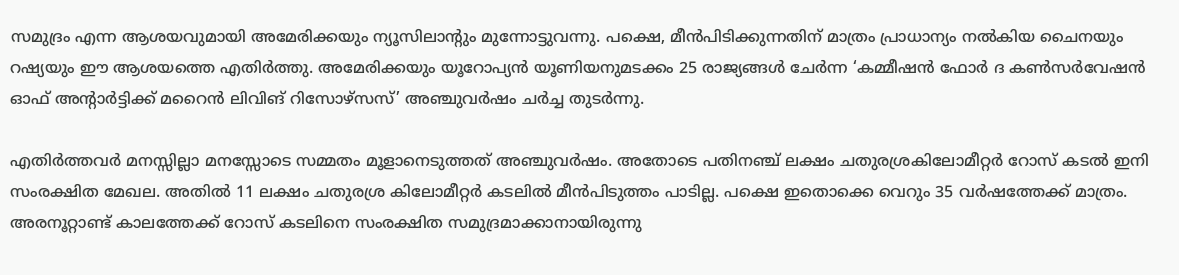സമുദ്രം എന്ന ആശയവുമായി അമേരിക്കയും ന്യൂസിലാന്റും മുന്നോട്ടുവന്നു. പക്ഷെ, മീന്‍പിടിക്കുന്നതിന് മാത്രം പ്രാധാന്യം നല്‍കിയ ചൈനയും റഷ്യയും ഈ ആശയത്തെ എതിര്‍ത്തു. അമേരിക്കയും യൂറോപ്യന്‍ യൂണിയനുമടക്കം 25 രാജ്യങ്ങള്‍ ചേര്‍ന്ന ‘കമ്മീഷന്‍ ഫോര്‍ ദ കണ്‍സര്‍വേഷന്‍ ഓഫ് അന്റാര്‍ട്ടിക്ക് മറൈന്‍ ലിവിങ് റിസോഴ്‌സസ്’ അഞ്ചുവര്‍ഷം ചര്‍ച്ച തുടര്‍ന്നു.

എതിര്‍ത്തവര്‍ മനസ്സില്ലാ മനസ്സോടെ സമ്മതം മൂളാനെടുത്തത് അഞ്ചുവര്‍ഷം. അതോടെ പതിനഞ്ച് ലക്ഷം ചതുരശ്രകിലോമീറ്റര്‍ റോസ് കടല്‍ ഇനി സംരക്ഷിത മേഖല. അതില്‍ 11 ലക്ഷം ചതുരശ്ര കിലോമീറ്റര്‍ കടലില്‍ മീന്‍പിടുത്തം പാടില്ല. പക്ഷെ ഇതൊക്കെ വെറും 35 വര്‍ഷത്തേക്ക് മാത്രം. അരനൂറ്റാണ്ട് കാലത്തേക്ക് റോസ് കടലിനെ സംരക്ഷിത സമുദ്രമാക്കാനായിരുന്നു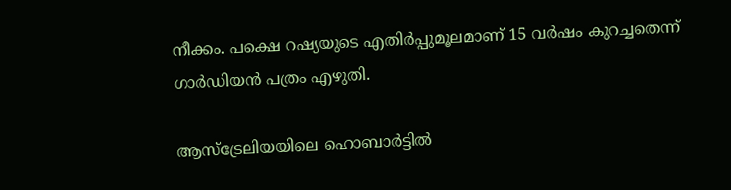നീക്കം. പക്ഷെ റഷ്യയുടെ എതിര്‍പ്പുമൂലമാണ് 15 വര്‍ഷം കുറച്ചതെന്ന് ഗാര്‍ഡിയന്‍ പത്രം എഴുതി.

ആസ്‌ട്രേലിയയിലെ ഹൊബാര്‍ട്ടില്‍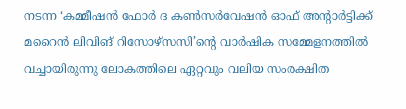നടന്ന ‘കമ്മീഷന്‍ ഫോര്‍ ദ കണ്‍സര്‍വേഷന്‍ ഓഫ് അന്റാര്‍ട്ടിക്ക് മറൈന്‍ ലിവിങ് റിസോഴ്‌സസി’ന്റെ വാര്‍ഷിക സമ്മേളനത്തില്‍ വച്ചായിരുന്നു ലോകത്തിലെ ഏറ്റവും വലിയ സംരക്ഷിത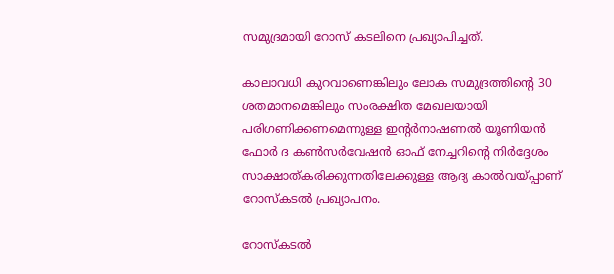സമുദ്രമായി റോസ് കടലിനെ പ്രഖ്യാപിച്ചത്.

കാലാവധി കുറവാണെങ്കിലും ലോക സമുദ്രത്തിന്റെ 30 ശതമാനമെങ്കിലും സംരക്ഷിത മേഖലയായി പരിഗണിക്കണമെന്നുള്ള ഇന്റര്‍നാഷണല്‍ യൂണിയന്‍ ഫോര്‍ ദ കണ്‍സര്‍വേഷന്‍ ഓഫ് നേച്ചറിന്റെ നിര്‍ദ്ദേശം സാക്ഷാത്കരിക്കുന്നതിലേക്കുള്ള ആദ്യ കാല്‍വയ്‌പ്പാണ് റോസ്‌കടല്‍ പ്രഖ്യാപനം.

റോസ്‌കടല്‍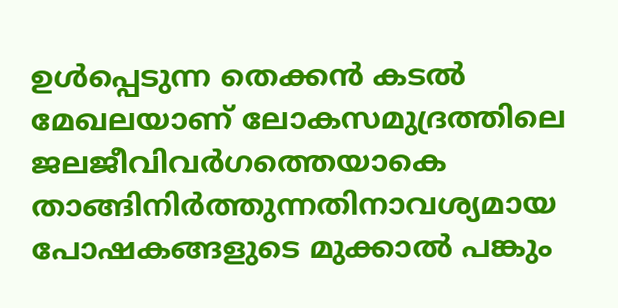ഉള്‍പ്പെടുന്ന തെക്കന്‍ കടല്‍ മേഖലയാണ് ലോകസമുദ്രത്തിലെ ജലജീവിവര്‍ഗത്തെയാകെ താങ്ങിനിര്‍ത്തുന്നതിനാവശ്യമായ പോഷകങ്ങളുടെ മുക്കാല്‍ പങ്കും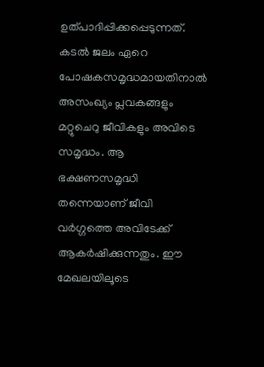ഉത്പാദിപ്പിക്കപ്പെടുന്നത്. കടല്‍ ജലം ഏറെ പോഷകസമൃദ്ധമായതിനാല്‍ അസംഖ്യം പ്ലവകങ്ങളും മറ്റുചെറു ജീവികളും അവിടെ സമൃദ്ധം. ആ ഭക്ഷണസമൃദ്ധി തന്നെയാണ് ജീവി വര്‍ഗ്ഗത്തെ അവിടേക്ക് ആകര്‍ഷിക്കുന്നതും. ഈ മേഖലയിലൂടെ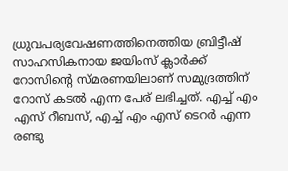ധ്രുവപര്യവേഷണത്തിനെത്തിയ ബ്രിട്ടീഷ് സാഹസികനായ ജയിംസ് ക്ലാര്‍ക്ക് റോസിന്റെ സ്മരണയിലാണ് സമുദ്രത്തിന് റോസ് കടല്‍ എന്ന പേര് ലഭിച്ചത്. എച്ച് എം എസ് റീബസ്, എച്ച് എം എസ് ടെറര്‍ എന്ന രണ്ടു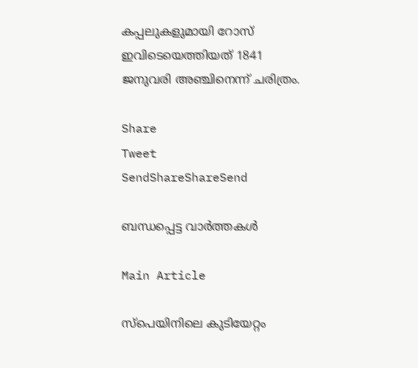കപ്പലുകളുമായി റോസ് ഇവിടെയെത്തിയത് 1841 ജനുവരി അഞ്ചിനെന്ന് ചരിത്രം.

Share
Tweet
SendShareShareSend

ബന്ധപ്പെട്ട വാര്‍ത്തകള്‍

Main Article

സ്‌പെയിനിലെ കുടിയേറ്റം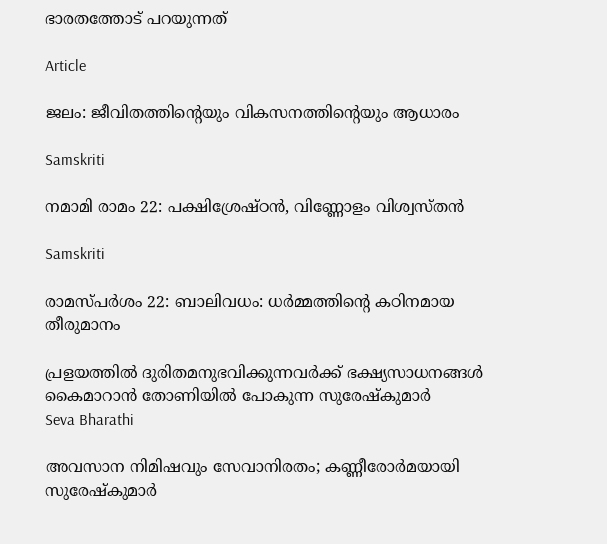ഭാരതത്തോട് പറയുന്നത്

Article

ജലം: ജീവിതത്തിന്റെയും വികസനത്തിന്റെയും ആധാരം

Samskriti

നമാമി രാമം 22: പക്ഷിശ്രേഷ്ഠന്‍, വിണ്ണോളം വിശ്വസ്തന്‍

Samskriti

രാമസ്പര്‍ശം 22: ബാലിവധം: ധര്‍മ്മത്തിന്റെ കഠിനമായ തീരുമാനം

പ്രളയത്തില്‍ ദുരിതമനുഭവിക്കുന്നവര്‍ക്ക് ഭക്ഷ്യസാധനങ്ങള്‍ കൈമാറാന്‍ തോണിയില്‍ പോകുന്ന സുരേഷ്‌കുമാര്‍
Seva Bharathi

അവസാന നിമിഷവും സേവാനിരതം; കണ്ണീരോര്‍മയായി സുരേഷ്‌കുമാര്‍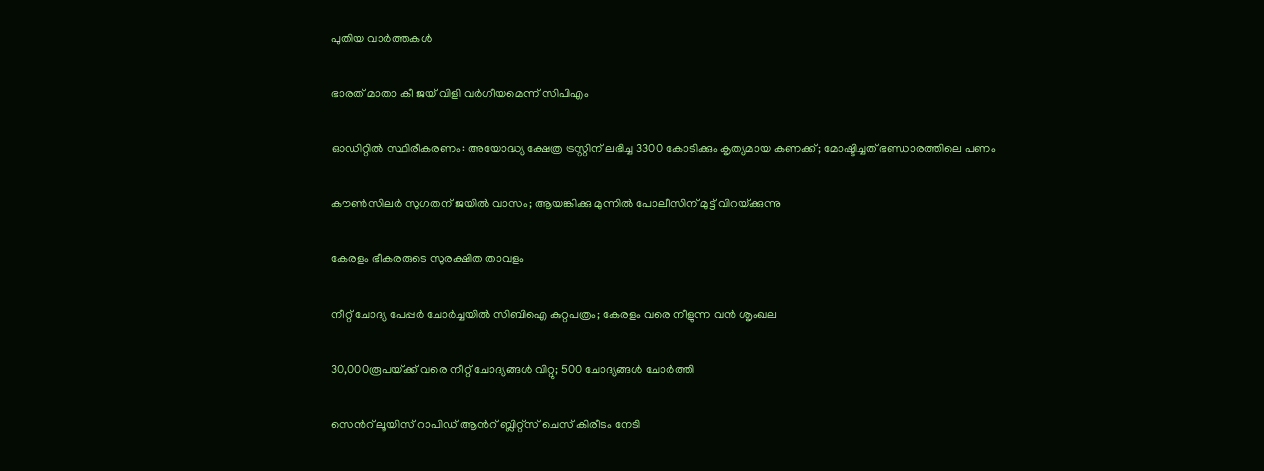പുതിയ വാര്‍ത്തകള്‍

ഭാരത് മാതാ കീ ജയ് വിളി വര്‍ഗീയമെന്ന് സിപിഎം

ഓഡിറ്റില്‍ സ്ഥിരീകരണം: അയോദ്ധ്യ ക്ഷേത്ര ട്രസ്റ്റിന് ലഭിച്ച 3300 കോടിക്കും കൃത്യമായ കണക്ക്; മോഷ്ടിച്ചത് ഭണ്ഡാരത്തിലെ പണം

കൗണ്‍സിലര്‍ സുഗതന് ജയില്‍ വാസം; ആയങ്കിക്കു മുന്നില്‍ പോലീസിന് മുട്ട് വിറയ്‌ക്കുന്നു

കേരളം ഭീകരരുടെ സുരക്ഷിത താവളം

നീറ്റ് ചോദ്യ പേപ്പര്‍ ചോര്‍ച്ചയില്‍ സിബിഐ കുറ്റപത്രം; കേരളം വരെ നീളുന്ന വന്‍ ശൃംഖല

30,000രൂപയ്‌ക്ക് വരെ നീറ്റ് ചോദ്യങ്ങള്‍ വിറ്റു; 500 ചോദ്യങ്ങള്‍ ചോര്‍ത്തി

സെന്‍റ് ലൂയിസ് റാപിഡ് ആന്‍റ് ബ്ലിറ്റ്സ് ചെസ് കിരീടം നേടി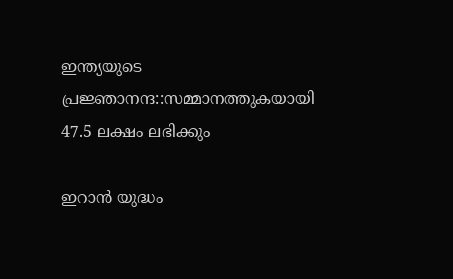ഇന്ത്യയുടെ പ്രജ്ഞാനന്ദ::സമ്മാനത്തുകയായി 47.5 ലക്ഷം ലഭിക്കും

ഇറാന്‍ യുദ്ധം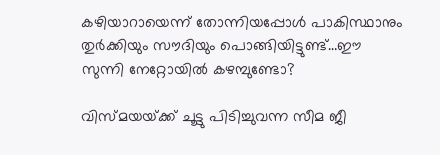കഴിയാറായെന്ന് തോന്നിയപ്പോള്‍ പാകിസ്ഥാനും തുര്‍ക്കിയും സൗദിയും പൊങ്ങിയിട്ടുണ്ട്…ഈ സുന്നി നേറ്റോയില്‍ കഴമ്പുണ്ടോ?

വിസ്മയയ്‌ക്ക് ചൂട്ടു പിടിച്ചുവന്ന സീമ ജീ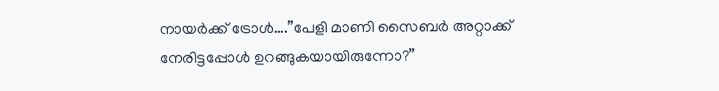നായര്‍ക്ക് ട്രോള്‍….”പേളി മാണി സൈബര്‍ അറ്റാക്ക് നേരിട്ടപ്പോള്‍ ഉറങ്ങുകയായിരുന്നോ?”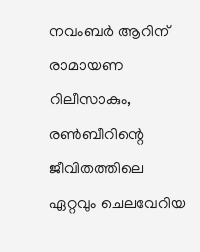നവംബര്‍ ആറിന് രാമായണ റിലീസാകും, രണ്‍ബീറിന്റെ ജീവിതത്തിലെ ഏറ്റവും ചെലവേറിയ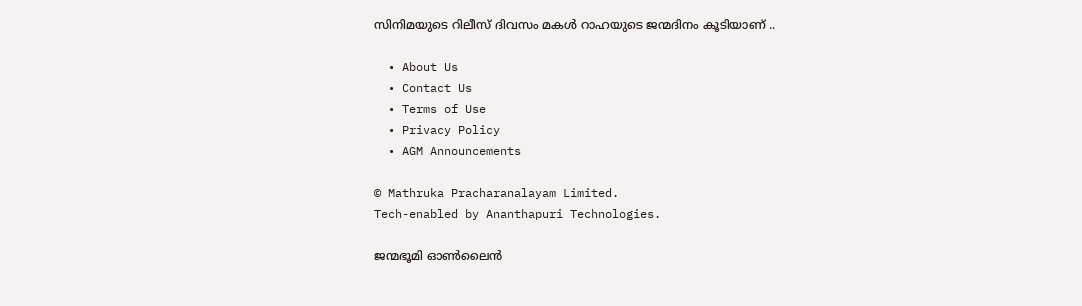സിനിമയുടെ റിലീസ് ദിവസം മകള്‍ റാഹയുടെ ജന്മദിനം കൂടിയാണ് ..

  • About Us
  • Contact Us
  • Terms of Use
  • Privacy Policy
  • AGM Announcements

© Mathruka Pracharanalayam Limited.
Tech-enabled by Ananthapuri Technologies.

ജന്മഭൂമി ഓണ്‍ലൈന്‍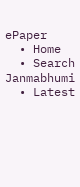ePaper
  • Home
  • Search Janmabhumi
  • Latest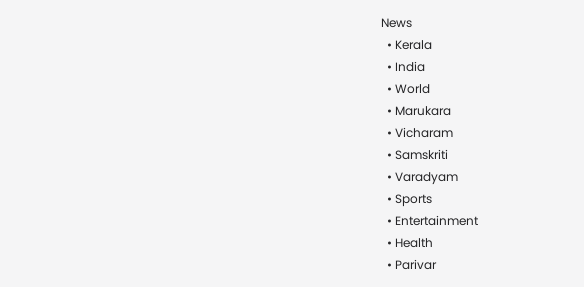News
  • Kerala
  • India
  • World
  • Marukara
  • Vicharam
  • Samskriti
  • Varadyam
  • Sports
  • Entertainment
  • Health
  • Parivar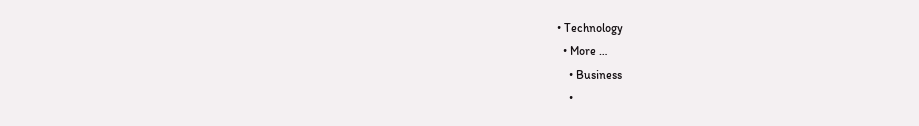• Technology
  • More …
    • Business
    •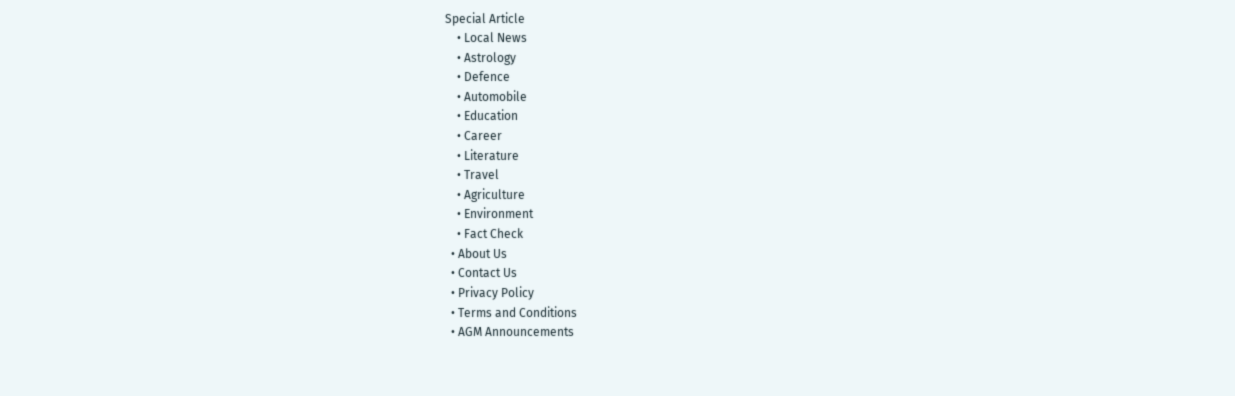Special Article
    • Local News
    • Astrology
    • Defence
    • Automobile
    • Education
    • Career
    • Literature
    • Travel
    • Agriculture
    • Environment
    • Fact Check
  • About Us
  • Contact Us
  • Privacy Policy
  • Terms and Conditions
  • AGM Announcements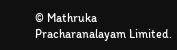© Mathruka Pracharanalayam Limited.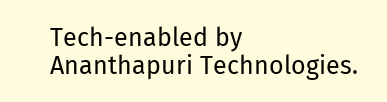Tech-enabled by Ananthapuri Technologies.